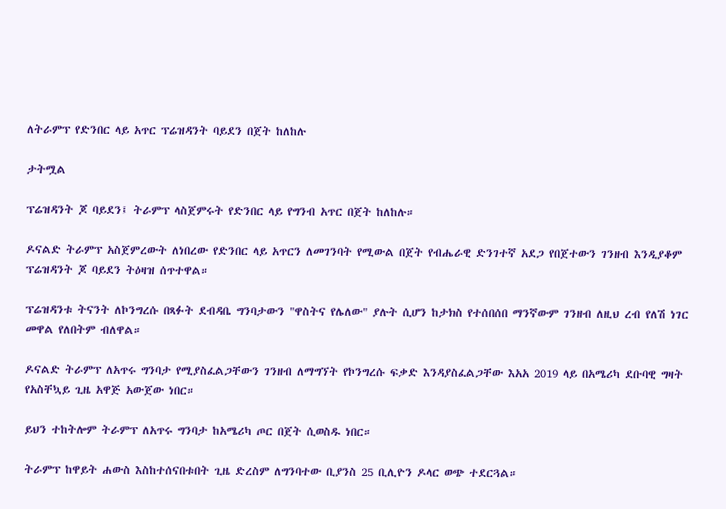ለትራምፕ የድንበር ላይ አጥር ፕሬዝዳንት ባይደን በጀት ከለከሉ

ታትሟል

ፕሬዝዳንት ጆ ባይደን፤ ትራምፕ ላስጀምሩት የድንበር ላይ የግንብ አጥር በጀት ከለከሉ።

ዶናልድ ትራምፕ አስጀምረውት ለነበረው የድንበር ላይ አጥርን ለመገንባት የሚውል በጀት የብሔራዊ ድንገተኛ አደጋ የበጀተውን ገንዘብ እንዲያቆም ፕሬዝዳንት ጆ ባይደን ትዕዛዝ ሰጥተዋል።

ፕሬዝዳንቱ ትናንት ለኮንግረሱ በጻፉት ደብዳቤ ግንባታውን "ዋስትና የሌለው" ያሉት ሲሆን ከታክስ የተሰበሰበ ማንኛውም ገንዘብ ለዚህ ረብ የለሽ ነገር መዋል የለበትም ብለዋል።

ዶናልድ ትራምፕ ለአጥሩ ግንባታ የሚያስፈልጋቸውን ገንዘብ ለማግኘት የኮንግረሱ ፍቃድ እንዳያስፈልጋቸው እአአ 2019 ላይ በአሜሪካ ደቡባዊ ግዛት የአስቸኳይ ጊዜ አዋጅ አውጀው ነበር።

ይህን ተከትሎም ትራምፕ ለአጥሩ ግንባታ ከአሜሪካ ጦር በጀት ሲወስዱ ነበር።

ትራምፕ ከዋይት ሐውስ እስከተሰናበቱበት ጊዜ ድረስም ለግንባተው ቢያንስ 25 ቢሊዮን ዶላር ወጭ ተደርጓል።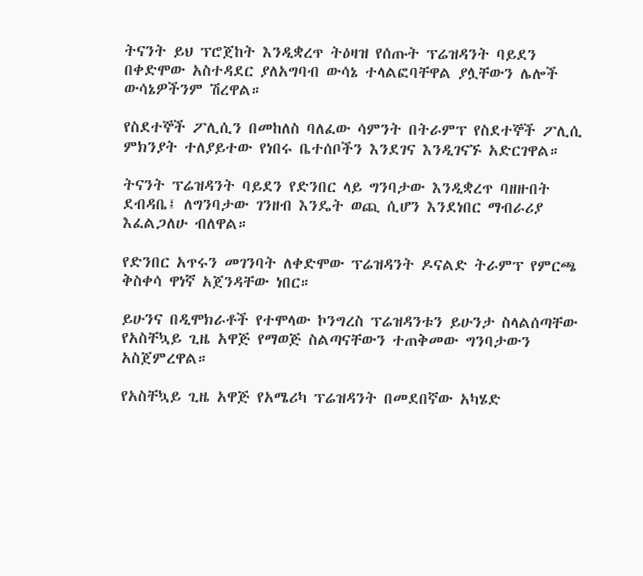ትናንት ይህ ፕሮጀከት እንዲቋረጥ ትዕዛዝ የሰጡት ፕሬዝዳንት ባይደን በቀድሞው አስተዳደር ያለአግባብ ውሳኔ ተላልፎባቸዋል ያሏቸውን ሌሎች ውሳኔዎችንም ሽረዋል።

የስደተኞች ፖሊሲን በመከለስ ባለፈው ሳምንት በትራምፕ የስደተኞች ፖሊሲ ምክንያት ተለያይተው የነበሩ ቤተሰቦችን እንደገና እንዲገናኙ አድርገዋል።

ትናንት ፕሬዝዳንት ባይደን የድንበር ላይ ግንባታው እንዲቋረጥ ባዘዙበት ደብዳቤ፤ ለግንባታው ገንዘብ እንዴት ወጪ ሲሆን እንደነበር ማብራሪያ እፈልጋለሁ ብለዋል።

የድንበር አጥሩን መገንባት ለቀድሞው ፕሬዝዳንት ዶናልድ ትራምፕ የምርጫ ቅስቀሳ ዋነኛ አጀንዳቸው ነበር።

ይሁንና በዲሞክራቶች የተሞላው ኮንግረስ ፕሬዝዳንቱን ይሁንታ ስላልሰጣቸው የአስቸኳይ ጊዜ አዋጅ የማወጅ ስልጣናቸውን ተጠቅመው ግንባታውን አስጀምረዋል።

የአስቸኳይ ጊዜ አዋጅ የአሜሪካ ፕሬዝዳንት በመደበኛው አካሄድ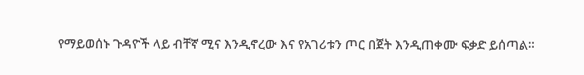የማይወሰኑ ጉዳዮች ላይ ብቸኛ ሚና እንዲኖረው እና የአገሪቱን ጦር በጀት እንዲጠቀሙ ፍቃድ ይሰጣል።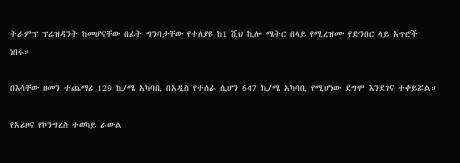ትራምፕ ፕሬዝዳንት ከመሆናቸው በፊት ግንባታቸው የተለያዩ ከ1 ሺህ ኪሎ ሜትር በላይ የሚረዝሙ የድንበር ላይ አጥሮች ነበሩ።

በእሳቸው ዘመን ተጨማሪ 129 ኪ/ሜ አካባቢ በአዲስ የተሰራ ሲሆን 647 ኪ/ሜ አካባቢ የሚሆነው ደግሞ እንደገና ተቀይሯል።

የአሪዞና የኮንግረስ ተወካይ ራውል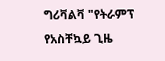ግሪቫልቫ "የትራምፕ የአስቸኳይ ጊዜ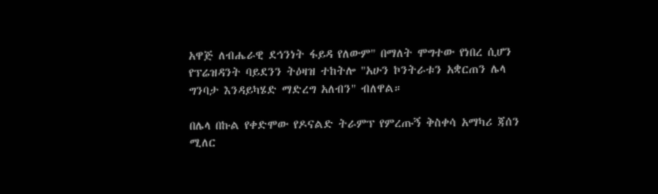አዋጅ ለብሔራዊ ደኅንነት ፋይዳ የለውም" በማለት ሞግተው የነበረ ሲሆን የፕሬዝዳንት ባይደንን ትዕዛዝ ተከትሎ "አሁን ኮንትራቱን አቋርጠን ሌላ ግንባታ እንዳይካሄድ ማድረግ አለብን" ብለዋል።

በሌላ በኩል የቀድሞው የዶናልድ ትራምፕ የምረጡኝ ቅስቀሳ አማካሪ ጃሰን ሚለር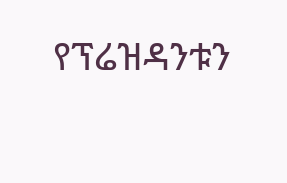የፕሬዝዳንቱን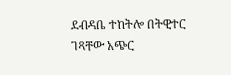ደብዳቤ ተከትሎ በትዊተር ገጻቸው አጭር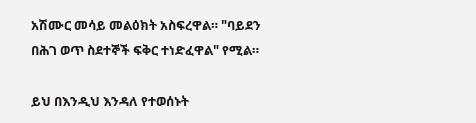አሽሙር መሳይ መልዕክት አስፍረዋል። "ባይደን በሕገ ወጥ ስደተኞች ፍቅር ተነድፈዋል" የሚል።

ይህ በእንዲህ እንዳለ የተወሰኑት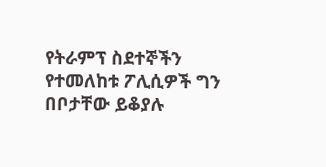የትራምፕ ስደተኞችን የተመለከቱ ፖሊሲዎች ግን በቦታቸው ይቆያሉ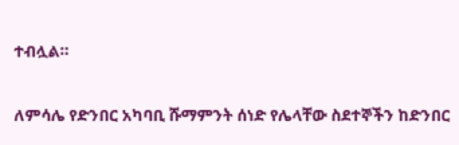ተብሏል።

ለምሳሌ የድንበር አካባቢ ሹማምንት ሰነድ የሌላቸው ስደተኞችን ከድንበር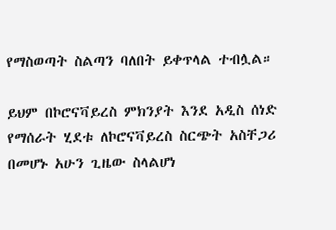የማስወጣት ስልጣን ባለበት ይቀጥላል ተብሏል።

ይህም በኮሮናቫይረስ ምክንያት እንደ አዲስ ሰነድ የማሰራት ሂደቱ ለኮሮናቫይረስ ስርጭት አስቸጋሪ በመሆኑ አሁን ጊዜው ስላልሆነ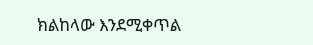ክልከላው እንደሚቀጥል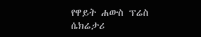የዋይት ሐውስ ፕሬስ ሴክሬታሪ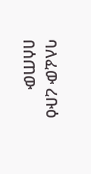ባለፈው ረቡዕ በሰጠው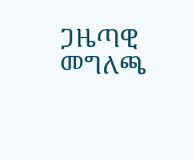ጋዜጣዊ መግለጫ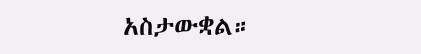አስታውቋል።